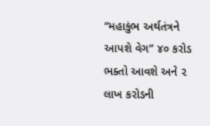“મહાકુંભ અર્થતંત્રને આપશે વેગ” ૪૦ કરોડ ભક્તો આવશે અને ૨ લાખ કરોડની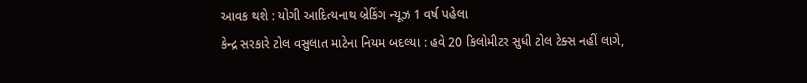આવક થશે : યોગી આદિત્યનાથ બ્રેકિંગ ન્યૂઝ 1 વર્ષ પહેલા
કેન્દ્ર સરકારે ટોલ વસુલાત માટેના નિયમ બદલ્યા : હવે 20 કિલોમીટર સુધી ટોલ ટેક્સ નહીં લાગે,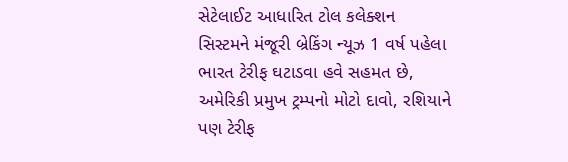સેટેલાઈટ આધારિત ટોલ કલેક્શન સિસ્ટમને મંજૂરી બ્રેકિંગ ન્યૂઝ 1 વર્ષ પહેલા
ભારત ટેરીફ ઘટાડવા હવે સહમત છે, અમેરિકી પ્રમુખ ટ્રમ્પનો મોટો દાવો, રશિયાને પણ ટેરીફ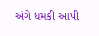અંગે ધમકી આપી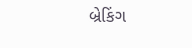બ્રેકિંગ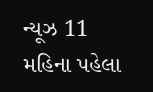ન્યૂઝ 11 મહિના પહેલા